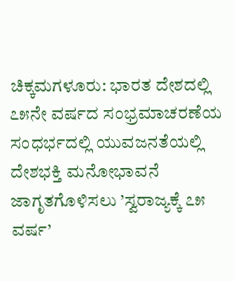ಚಿಕ್ಕಮಗಳೂರು: ಭಾರತ ದೇಶದಲ್ಲಿ ೭೫ನೇ ವರ್ಷದ ಸಂಭ್ರಮಾಚರಣೆಯ ಸಂಧರ್ಭದಲ್ಲಿ ಯುವಜನತೆಯಲ್ಲಿ ದೇಶಭಕ್ತಿ ಮನೋಭಾವನೆ ಜಾಗೃತಗೊಳಿಸಲು ’ಸ್ವರಾಜ್ಯಕ್ಕೆ ೭೫ ವರ್ಷ’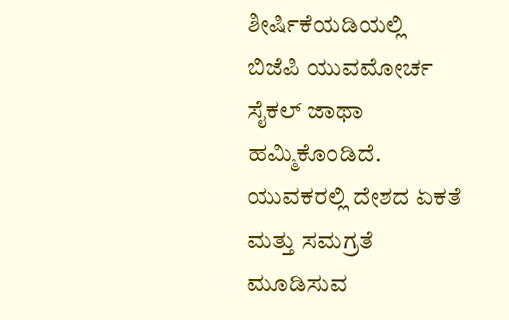ಶೀರ್ಷಿಕೆಯಡಿಯಲ್ಲಿ ಬಿಜೆಪಿ ಯುವಮೋರ್ಚ ಸೈಕಲ್ ಜಾಥಾ ಹಮ್ಮಿಕೊಂಡಿದೆ.
ಯುವಕರಲ್ಲಿ ದೇಶದ ಏಕತೆ ಮತ್ತು ಸಮಗ್ರತೆ ಮೂಡಿಸುವ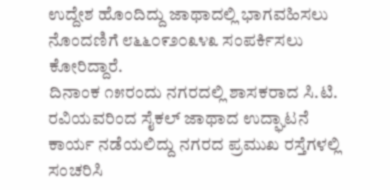ಉದ್ದೇಶ ಹೊಂದಿದ್ದು ಜಾಥಾದಲ್ಲಿ ಭಾಗವಹಿಸಲು ನೊಂದಣಿಗೆ ೮೬೬೦೯೨೦೩೪೩ ಸಂಪರ್ಕಿಸಲು ಕೋರಿದ್ದಾರೆ.
ದಿನಾಂಕ ೧೫ರಂದು ನಗರದಲ್ಲಿ ಶಾಸಕರಾದ ಸಿ.ಟಿ. ರವಿಯವರಿಂದ ಸೈಕಲ್ ಜಾಥಾದ ಉದ್ಘಾಟನೆ ಕಾರ್ಯ ನಡೆಯಲಿದ್ದು ನಗರದ ಪ್ರಮುಖ ರಸ್ತೆಗಳಲ್ಲಿ ಸಂಚರಿಸಿ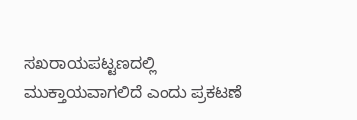ಸಖರಾಯಪಟ್ಟಣದಲ್ಲಿ ಮುಕ್ತಾಯವಾಗಲಿದೆ ಎಂದು ಪ್ರಕಟಣೆ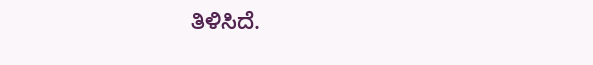ತಿಳಿಸಿದೆ.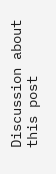Discussion about this post